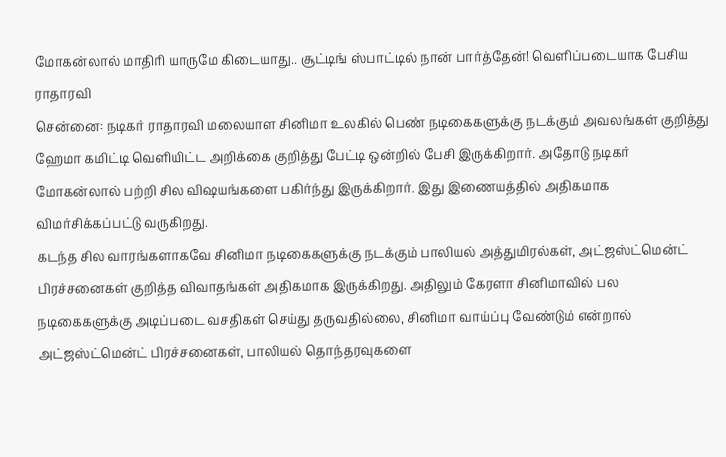மோகன்லால் மாதிரி யாருமே கிடையாது.. சூட்டிங் ஸ்பாட்டில் நான் பார்த்தேன்! வெளிப்படையாக பேசிய ராதாரவி
சென்னை: நடிகர் ராதாரவி மலையாள சினிமா உலகில் பெண் நடிகைகளுக்கு நடக்கும் அவலங்கள் குறித்து ஹேமா கமிட்டி வெளியிட்ட அறிக்கை குறித்து பேட்டி ஒன்றில் பேசி இருக்கிறார். அதோடு நடிகர் மோகன்லால் பற்றி சில விஷயங்களை பகிர்ந்து இருக்கிறார். இது இணையத்தில் அதிகமாக விமர்சிக்கப்பட்டு வருகிறது.
கடந்த சில வாரங்களாகவே சினிமா நடிகைகளுக்கு நடக்கும் பாலியல் அத்துமிரல்கள், அட்ஜஸ்ட்மென்ட் பிரச்சனைகள் குறித்த விவாதங்கள் அதிகமாக இருக்கிறது. அதிலும் கேரளா சினிமாவில் பல நடிகைகளுக்கு அடிப்படை வசதிகள் செய்து தருவதில்லை, சினிமா வாய்ப்பு வேண்டும் என்றால் அட்ஜஸ்ட்மென்ட் பிரச்சனைகள், பாலியல் தொந்தரவுகளை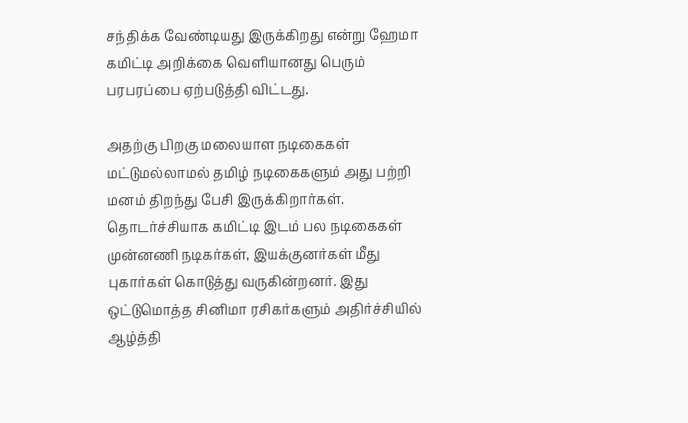சந்திக்க வேண்டியது இருக்கிறது என்று ஹேமா கமிட்டி அறிக்கை வெளியானது பெரும் பரபரப்பை ஏற்படுத்தி விட்டது.

அதற்கு பிறகு மலையாள நடிகைகள் மட்டுமல்லாமல் தமிழ் நடிகைகளும் அது பற்றி மனம் திறந்து பேசி இருக்கிறார்கள். தொடர்ச்சியாக கமிட்டி இடம் பல நடிகைகள் முன்னணி நடிகர்கள், இயக்குனர்கள் மீது புகார்கள் கொடுத்து வருகின்றனர். இது ஒட்டுமொத்த சினிமா ரசிகர்களும் அதிர்ச்சியில் ஆழ்த்தி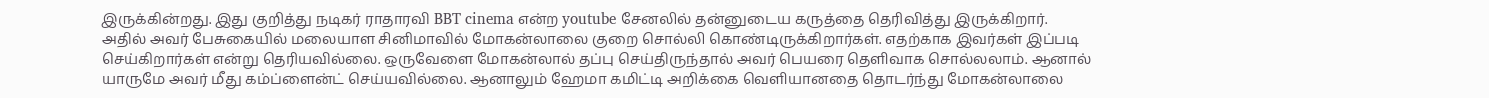இருக்கின்றது. இது குறித்து நடிகர் ராதாரவி BBT cinema என்ற youtube சேனலில் தன்னுடைய கருத்தை தெரிவித்து இருக்கிறார்.
அதில் அவர் பேசுகையில் மலையாள சினிமாவில் மோகன்லாலை குறை சொல்லி கொண்டிருக்கிறார்கள். எதற்காக இவர்கள் இப்படி செய்கிறார்கள் என்று தெரியவில்லை. ஒருவேளை மோகன்லால் தப்பு செய்திருந்தால் அவர் பெயரை தெளிவாக சொல்லலாம். ஆனால் யாருமே அவர் மீது கம்ப்ளைன்ட் செய்யவில்லை. ஆனாலும் ஹேமா கமிட்டி அறிக்கை வெளியானதை தொடர்ந்து மோகன்லாலை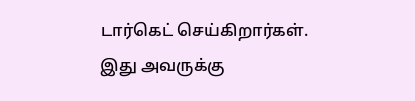டார்கெட் செய்கிறார்கள்.
இது அவருக்கு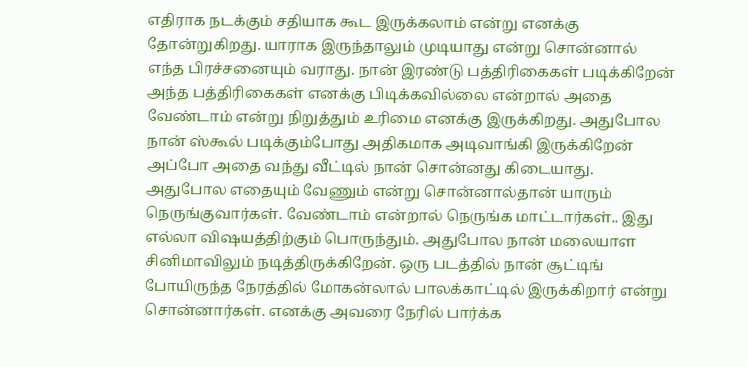எதிராக நடக்கும் சதியாக கூட இருக்கலாம் என்று எனக்கு தோன்றுகிறது. யாராக இருந்தாலும் முடியாது என்று சொன்னால் எந்த பிரச்சனையும் வராது. நான் இரண்டு பத்திரிகைகள் படிக்கிறேன் அந்த பத்திரிகைகள் எனக்கு பிடிக்கவில்லை என்றால் அதை வேண்டாம் என்று நிறுத்தும் உரிமை எனக்கு இருக்கிறது. அதுபோல நான் ஸ்கூல் படிக்கும்போது அதிகமாக அடிவாங்கி இருக்கிறேன் அப்போ அதை வந்து வீட்டில் நான் சொன்னது கிடையாது.
அதுபோல எதையும் வேணும் என்று சொன்னால்தான் யாரும் நெருங்குவார்கள். வேண்டாம் என்றால் நெருங்க மாட்டார்கள்.. இது எல்லா விஷயத்திற்கும் பொருந்தும். அதுபோல நான் மலையாள சினிமாவிலும் நடித்திருக்கிறேன். ஒரு படத்தில் நான் சூட்டிங் போயிருந்த நேரத்தில் மோகன்லால் பாலக்காட்டில் இருக்கிறார் என்று சொன்னார்கள். எனக்கு அவரை நேரில் பார்க்க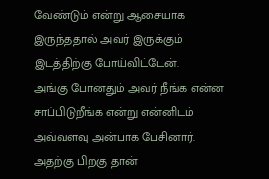வேண்டும் என்று ஆசையாக இருந்ததால் அவர் இருக்கும் இடத்திற்கு போய்விட்டேன்.
அங்கு போனதும் அவர் நீங்க என்ன சாப்பிடுறீங்க என்று என்னிடம் அவ்வளவு அன்பாக பேசினார். அதற்கு பிறகு தான்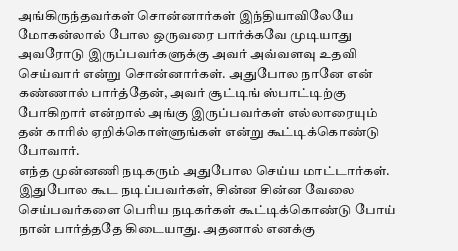அங்கிருந்தவர்கள் சொன்னார்கள் இந்தியாவிலேயே மோகன்லால் போல ஒருவரை பார்க்கவே முடியாது அவரோடு இருப்பவர்களுக்கு அவர் அவ்வளவு உதவி செய்வார் என்று சொன்னார்கள். அதுபோல நானே என் கண்ணால் பார்த்தேன், அவர் சூட்டிங் ஸ்பாட்டிற்கு போகிறார் என்றால் அங்கு இருப்பவர்கள் எல்லாரையும் தன் காரில் ஏறிக்கொள்ளுங்கள் என்று கூட்டிக்கொண்டு போவார்.
எந்த முன்னணி நடிகரும் அதுபோல செய்ய மாட்டார்கள். இதுபோல கூட நடிப்பவர்கள், சின்ன சின்ன வேலை செய்பவர்களை பெரிய நடிகர்கள் கூட்டிக்கொண்டு போய் நான் பார்த்ததே கிடையாது. அதனால் எனக்கு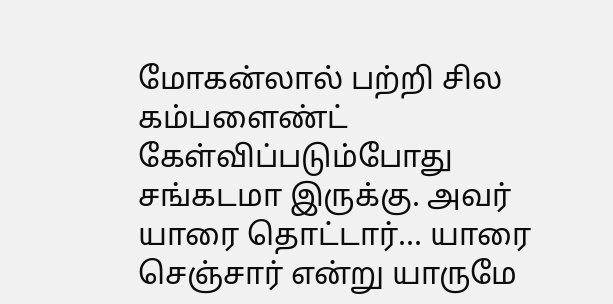மோகன்லால் பற்றி சில கம்பளைண்ட் கேள்விப்படும்போது சங்கடமா இருக்கு. அவர் யாரை தொட்டார்... யாரை செஞ்சார் என்று யாருமே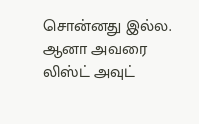சொன்னது இல்ல. ஆனா அவரை லிஸ்ட் அவுட்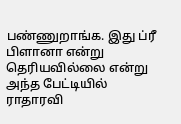பண்ணுறாங்க. இது ப்ரீ பிளானா என்று தெரியவில்லை என்று அந்த பேட்டியில் ராதாரவி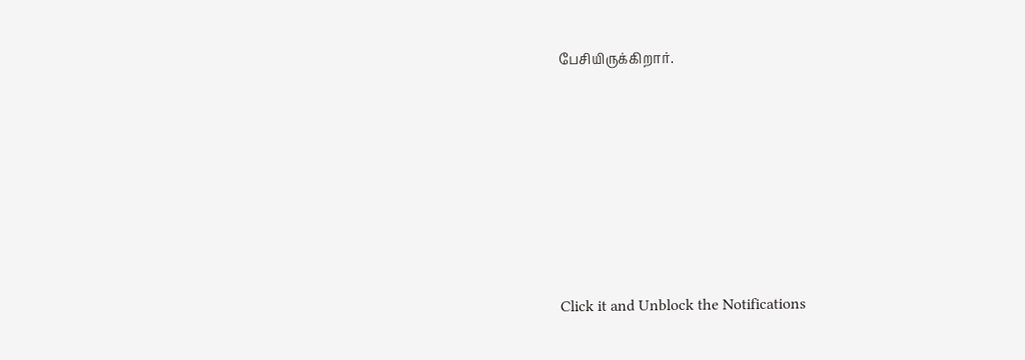பேசியிருக்கிறார்.












Click it and Unblock the Notifications